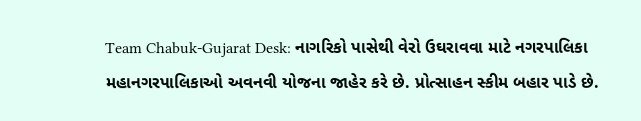Team Chabuk-Gujarat Desk: નાગરિકો પાસેથી વેરો ઉઘરાવવા માટે નગરપાલિકા મહાનગરપાલિકાઓ અવનવી યોજના જાહેર કરે છે. પ્રોત્સાહન સ્કીમ બહાર પાડે છે.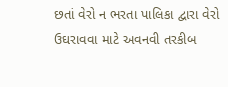છતાં વેરો ન ભરતા પાલિકા દ્વારા વેરો ઉઘરાવવા માટે અવનવી તરકીબ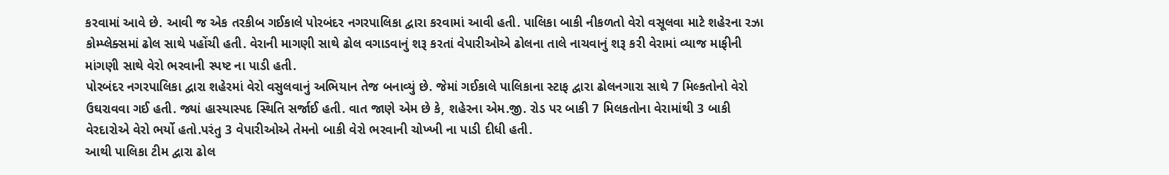કરવામાં આવે છે. આવી જ એક તરકીબ ગઈકાલે પોરબંદર નગરપાલિકા દ્વારા કરવામાં આવી હતી. પાલિકા બાકી નીકળતો વેરો વસૂલવા માટે શહેરના રઝા કોમ્પ્લેક્સમાં ઢોલ સાથે પહોંચી હતી. વેરાની માગણી સાથે ઢોલ વગાડવાનું શરૂ કરતાં વેપારીઓએ ઢોલના તાલે નાચવાનું શરૂ કરી વેરામાં વ્યાજ માફીની માંગણી સાથે વેરો ભરવાની સ્પષ્ટ ના પાડી હતી.
પોરબંદર નગરપાલિકા દ્વારા શહેરમાં વેરો વસુલવાનું અભિયાન તેજ બનાવ્યું છે. જેમાં ગઈકાલે પાલિકાના સ્ટાફ દ્વારા ઢોલનગારા સાથે 7 મિલ્કતોનો વેરો ઉઘરાવવા ગઈ હતી. જ્યાં હાસ્યાસ્પદ સ્થિતિ સર્જાઈ હતી. વાત જાણે એમ છે કે, શહેરના એમ.જી. રોડ પર બાકી 7 મિલકતોના વેરામાંથી 3 બાકી વેરદારોએ વેરો ભર્યો હતો.પરંતુ 3 વેપારીઓએ તેમનો બાકી વેરો ભરવાની ચોખ્ખી ના પાડી દીધી હતી.
આથી પાલિકા ટીમ દ્વારા ઢોલ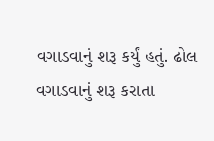વગાડવાનું શરૂ કર્યું હતું. ઢોલ વગાડવાનું શરૂ કરાતા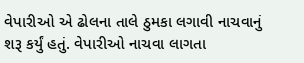વેપારીઓ એ ઢોલના તાલે ઠુમકા લગાવી નાચવાનું શરૂ કર્યું હતું. વેપારીઓ નાચવા લાગતા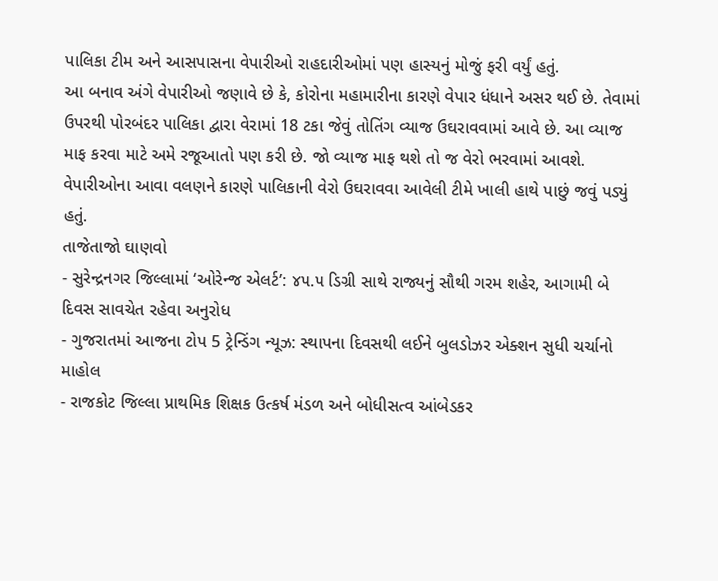પાલિકા ટીમ અને આસપાસના વેપારીઓ રાહદારીઓમાં પણ હાસ્યનું મોજું ફરી વર્યું હતું.
આ બનાવ અંગે વેપારીઓ જણાવે છે કે, કોરોના મહામારીના કારણે વેપાર ધંધાને અસર થઈ છે. તેવામાં ઉપરથી પોરબંદર પાલિકા દ્વારા વેરામાં 18 ટકા જેવું તોતિંગ વ્યાજ ઉઘરાવવામાં આવે છે. આ વ્યાજ માફ કરવા માટે અમે રજૂઆતો પણ કરી છે. જો વ્યાજ માફ થશે તો જ વેરો ભરવામાં આવશે. વેપારીઓના આવા વલણને કારણે પાલિકાની વેરો ઉઘરાવવા આવેલી ટીમે ખાલી હાથે પાછું જવું પડ્યું હતું.
તાજેતાજો ઘાણવો
- સુરેન્દ્રનગર જિલ્લામાં ‘ઓરેન્જ એલર્ટ’: ૪૫.૫ ડિગ્રી સાથે રાજ્યનું સૌથી ગરમ શહેર, આગામી બે દિવસ સાવચેત રહેવા અનુરોધ
- ગુજરાતમાં આજના ટોપ 5 ટ્રેન્ડિંગ ન્યૂઝ: સ્થાપના દિવસથી લઈને બુલડોઝર એક્શન સુધી ચર્ચાનો માહોલ
- રાજકોટ જિલ્લા પ્રાથમિક શિક્ષક ઉત્કર્ષ મંડળ અને બોધીસત્વ આંબેડકર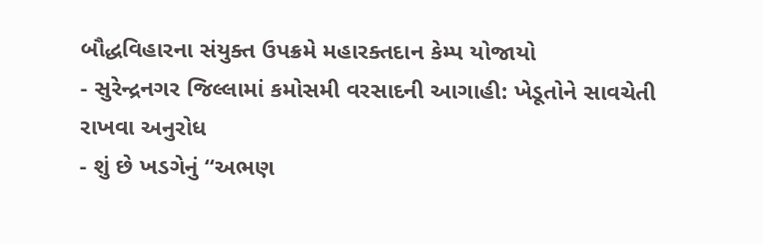બૌદ્ધવિહારના સંયુક્ત ઉપક્રમે મહારક્તદાન કેમ્પ યોજાયો
- સુરેન્દ્રનગર જિલ્લામાં કમોસમી વરસાદની આગાહી: ખેડૂતોને સાવચેતી રાખવા અનુરોધ
- શું છે ખડગેનું “અભણ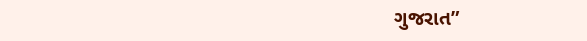ગુજરાત”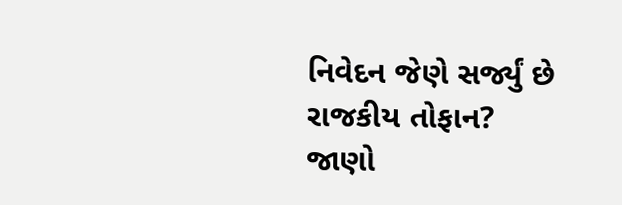નિવેદન જેણે સર્જ્યું છે રાજકીય તોફાન? જાણો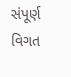સંપૂર્ણ વિગત